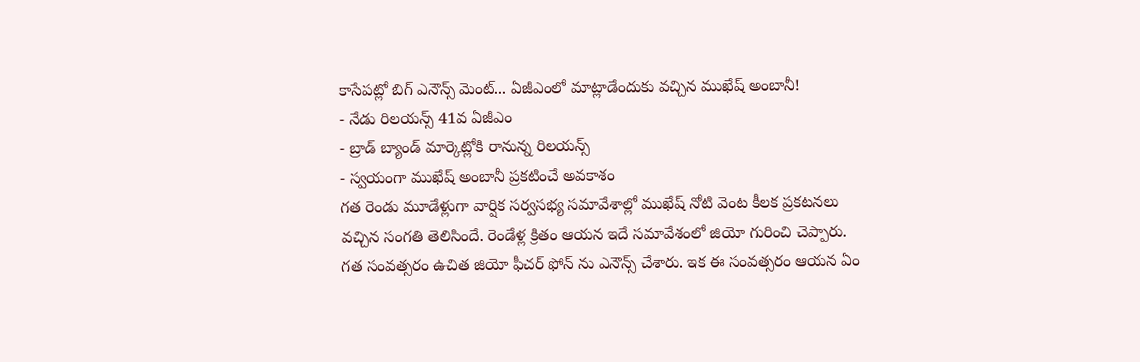కాసేపట్లో బిగ్ ఎనౌన్స్ మెంట్... ఏజీఎంలో మాట్లాడేందుకు వచ్చిన ముఖేష్ అంబానీ!
- నేడు రిలయన్స్ 41వ ఏజీఎం
- బ్రాడ్ బ్యాండ్ మార్కెట్లోకి రానున్న రిలయన్స్
- స్వయంగా ముఖేష్ అంబానీ ప్రకటించే అవకాశం
గత రెండు మూడేళ్లుగా వార్షిక సర్వసభ్య సమావేశాల్లో ముఖేష్ నోటి వెంట కీలక ప్రకటనలు వచ్చిన సంగతి తెలిసిందే. రెండేళ్ల క్రితం ఆయన ఇదే సమావేశంలో జియో గురించి చెప్పారు. గత సంవత్సరం ఉచిత జియో ఫీచర్ ఫోన్ ను ఎనౌన్స్ చేశారు. ఇక ఈ సంవత్సరం ఆయన ఏం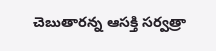చెబుతారన్న ఆసక్తి సర్వత్రా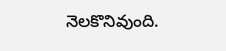నెలకొనివుంది.